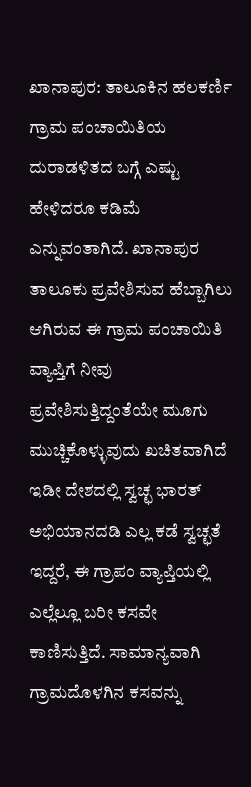ಖಾನಾಪುರ: ತಾಲೂಕಿನ ಹಲಕರ್ಣಿ ಗ್ರಾಮ ಪಂಚಾಯಿತಿಯ ದುರಾಡಳಿತದ ಬಗ್ಗೆ ಎಷ್ಟು ಹೇಳಿದರೂ ಕಡಿಮೆ ಎನ್ನುವಂತಾಗಿದೆ. ಖಾನಾಪುರ ತಾಲೂಕು ಪ್ರವೇಶಿಸುವ ಹೆಬ್ಬಾಗಿಲು ಆಗಿರುವ ಈ ಗ್ರಾಮ ಪಂಚಾಯಿತಿ ವ್ಯಾಪ್ತಿಗೆ ನೀವು ಪ್ರವೇಶಿಸುತ್ತಿದ್ದಂತೆಯೇ ಮೂಗು ಮುಚ್ಚಿಕೊಳ್ಳುವುದು ಖಚಿತವಾಗಿದೆ
ಇಡೀ ದೇಶದಲ್ಲಿ ಸ್ವಚ್ಛ ಭಾರತ್ ಅಭಿಯಾನದಡಿ ಎಲ್ಲ ಕಡೆ ಸ್ವಚ್ಛತೆ ಇದ್ದರೆ, ಈ ಗ್ರಾಪಂ ವ್ಯಾಪ್ತಿಯಲ್ಲಿ ಎಲ್ಲೆಲ್ಲೂ ಬರೀ ಕಸವೇ ಕಾಣಿಸುತ್ತಿದೆ. ಸಾಮಾನ್ಯವಾಗಿ ಗ್ರಾಮದೊಳಗಿನ ಕಸವನ್ನು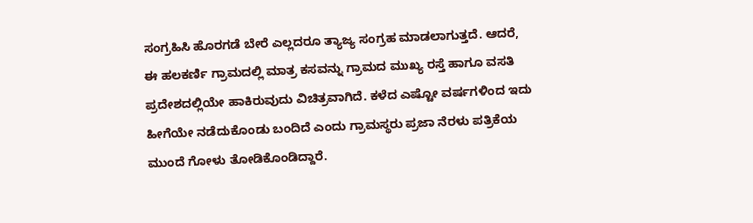ಸಂಗ್ರಹಿಸಿ ಹೊರಗಡೆ ಬೇರೆ ಎಲ್ಲದರೂ ತ್ಯಾಜ್ಯ ಸಂಗ್ರಹ ಮಾಡಲಾಗುತ್ತದೆ. ಆದರೆ, ಈ ಹಲಕರ್ಣಿ ಗ್ರಾಮದಲ್ಲಿ ಮಾತ್ರ ಕಸವನ್ನು ಗ್ರಾಮದ ಮುಖ್ಯ ರಸ್ತೆ ಹಾಗೂ ವಸತಿ ಪ್ರದೇಶದಲ್ಲಿಯೇ ಹಾಕಿರುವುದು ವಿಚಿತ್ರವಾಗಿದೆ. ಕಳೆದ ಎಷ್ಟೋ ವರ್ಷಗಳಿಂದ ಇದು ಹೀಗೆಯೇ ನಡೆದುಕೊಂಡು ಬಂದಿದೆ ಎಂದು ಗ್ರಾಮಸ್ಥರು ಪ್ರಜಾ ನೆರಳು ಪತ್ರಿಕೆಯ ಮುಂದೆ ಗೋಳು ತೋಡಿಕೊಂಡಿದ್ದಾರೆ.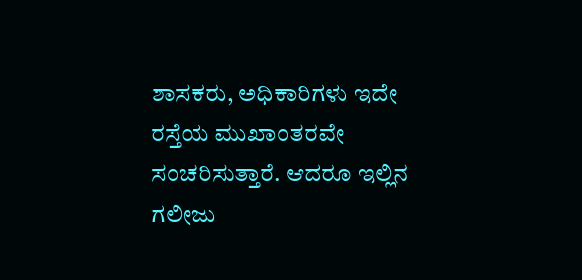ಶಾಸಕರು, ಅಧಿಕಾರಿಗಳು ಇದೇ ರಸ್ತೆಯ ಮುಖಾಂತರವೇ ಸಂಚರಿಸುತ್ತಾರೆ. ಆದರೂ ಇಲ್ಲಿನ ಗಲೀಜು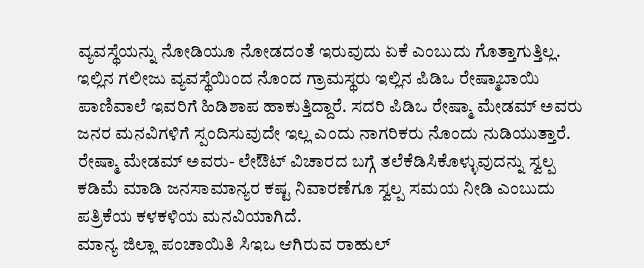ವ್ಯವಸ್ಥೆಯನ್ನು ನೋಡಿಯೂ ನೋಡದಂತೆ ಇರುವುದು ಏಕೆ ಎಂಬುದು ಗೊತ್ತಾಗುತ್ತಿಲ್ಲ. ಇಲ್ಲಿನ ಗಲೀಜು ವ್ಯವಸ್ಥೆಯಿಂದ ನೊಂದ ಗ್ರಾಮಸ್ಥರು ಇಲ್ಲಿನ ಪಿಡಿಒ ರೇಷ್ಮಾಬಾಯಿ ಪಾಣಿವಾಲೆ ಇವರಿಗೆ ಹಿಡಿಶಾಪ ಹಾಕುತ್ತಿದ್ದಾರೆ. ಸದರಿ ಪಿಡಿಒ ರೇಷ್ಮಾ ಮೇಡಮ್ ಅವರು ಜನರ ಮನವಿಗಳಿಗೆ ಸ್ಪಂದಿಸುವುದೇ ಇಲ್ಲ ಎಂದು ನಾಗರಿಕರು ನೊಂದು ನುಡಿಯುತ್ತಾರೆ. ರೇಷ್ಮಾ ಮೇಡಮ್ ಅವರು- ಲೇಔಟ್ ವಿಚಾರದ ಬಗ್ಗೆ ತಲೆಕೆಡಿಸಿಕೊಳ್ಳುವುದನ್ನು ಸ್ವಲ್ಪ ಕಡಿಮೆ ಮಾಡಿ ಜನಸಾಮಾನ್ಯರ ಕಷ್ಟ ನಿವಾರಣೆಗೂ ಸ್ವಲ್ಪ ಸಮಯ ನೀಡಿ ಎಂಬುದು ಪತ್ರಿಕೆಯ ಕಳಕಳಿಯ ಮನವಿಯಾಗಿದೆ.
ಮಾನ್ಯ ಜಿಲ್ಲಾ ಪಂಚಾಯಿತಿ ಸಿಇಒ ಆಗಿರುವ ರಾಹುಲ್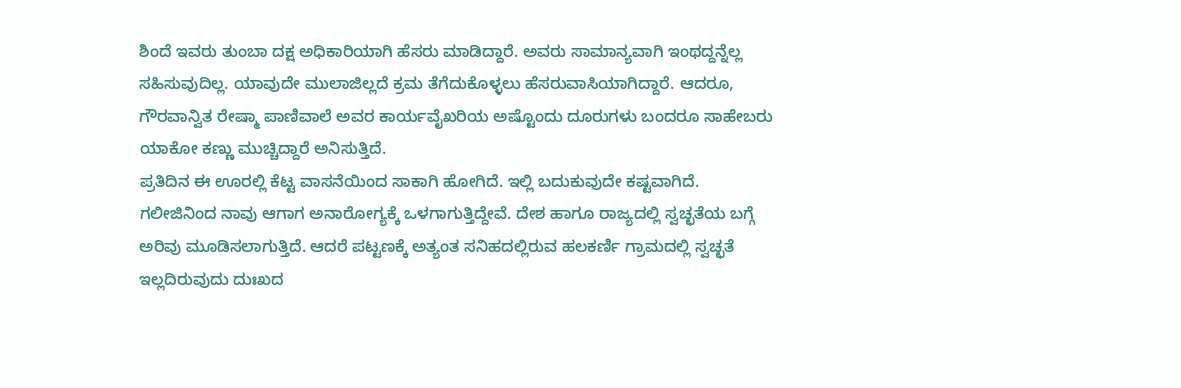ಶಿಂದೆ ಇವರು ತುಂಬಾ ದಕ್ಷ ಅಧಿಕಾರಿಯಾಗಿ ಹೆಸರು ಮಾಡಿದ್ದಾರೆ. ಅವರು ಸಾಮಾನ್ಯವಾಗಿ ಇಂಥದ್ದನ್ನೆಲ್ಲ ಸಹಿಸುವುದಿಲ್ಲ. ಯಾವುದೇ ಮುಲಾಜಿಲ್ಲದೆ ಕ್ರಮ ತೆಗೆದುಕೊಳ್ಳಲು ಹೆಸರುವಾಸಿಯಾಗಿದ್ದಾರೆ. ಆದರೂ, ಗೌರವಾನ್ವಿತ ರೇಷ್ಮಾ ಪಾಣಿವಾಲೆ ಅವರ ಕಾರ್ಯವೈಖರಿಯ ಅಷ್ಟೊಂದು ದೂರುಗಳು ಬಂದರೂ ಸಾಹೇಬರು ಯಾಕೋ ಕಣ್ಣು ಮುಚ್ಚಿದ್ದಾರೆ ಅನಿಸುತ್ತಿದೆ.
ಪ್ರತಿದಿನ ಈ ಊರಲ್ಲಿ ಕೆಟ್ಟ ವಾಸನೆಯಿಂದ ಸಾಕಾಗಿ ಹೋಗಿದೆ. ಇಲ್ಲಿ ಬದುಕುವುದೇ ಕಷ್ಟವಾಗಿದೆ. ಗಲೀಜಿನಿಂದ ನಾವು ಆಗಾಗ ಅನಾರೋಗ್ಯಕ್ಕೆ ಒಳಗಾಗುತ್ತಿದ್ದೇವೆ. ದೇಶ ಹಾಗೂ ರಾಜ್ಯದಲ್ಲಿ ಸ್ವಚ್ಛತೆಯ ಬಗ್ಗೆ ಅರಿವು ಮೂಡಿಸಲಾಗುತ್ತಿದೆ. ಆದರೆ ಪಟ್ಟಣಕ್ಕೆ ಅತ್ಯಂತ ಸನಿಹದಲ್ಲಿರುವ ಹಲಕರ್ಣಿ ಗ್ರಾಮದಲ್ಲಿ ಸ್ವಚ್ಛತೆ ಇಲ್ಲದಿರುವುದು ದುಃಖದ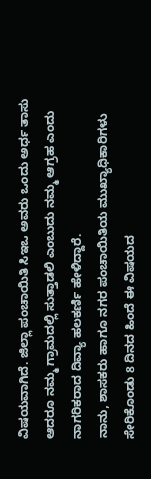ವಿಷಯವಾಗಿದೆ. ಜಿಲ್ಲಾ ಪಂಚಾಯಿತಿ ಸಿಇಒ ಅವರು ಒಂದು ಅರ್ಧ ತಾಸು ಆದರೂ ನಮ್ಮ ಗ್ರಾಮದಲ್ಲಿ ಸುತ್ತಾಡಲಿ ಎಂಬುದು ನಮ್ಮ ಆಗ್ರಹ ಎಂದು ನಾಗರಿಕರಾದ ದಿವ್ಯಾ ಹಲಕರ್ಣಿ ಹೇಳಿದ್ದಾರೆ.
ನಾನು, ಶಾಸಕರು ಹಾಗೂ ನಗರ ಪಂಚಾಯಿತಿಯ ಮುಖ್ಯಾಧಿಕಾರಿಗಳು ಸೇರಿಕೊಂಡು 8 ದಿನದ ಹಿಂದೆ ಈ ವಿಷಯದ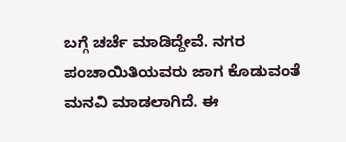ಬಗ್ಗೆ ಚರ್ಚೆ ಮಾಡಿದ್ದೇವೆ. ನಗರ ಪಂಚಾಯಿತಿಯವರು ಜಾಗ ಕೊಡುವಂತೆ ಮನವಿ ಮಾಡಲಾಗಿದೆ. ಈ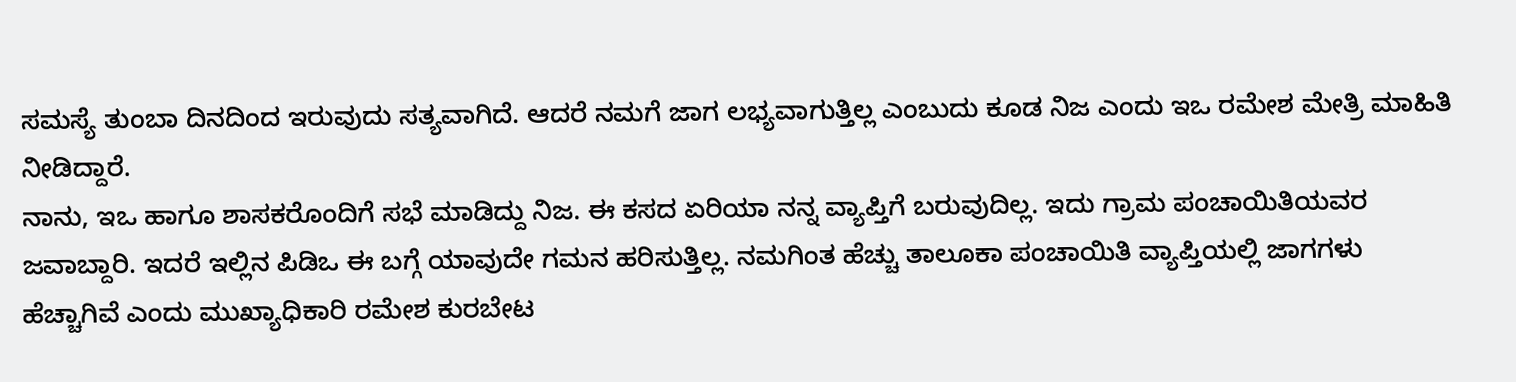ಸಮಸ್ಯೆ ತುಂಬಾ ದಿನದಿಂದ ಇರುವುದು ಸತ್ಯವಾಗಿದೆ. ಆದರೆ ನಮಗೆ ಜಾಗ ಲಭ್ಯವಾಗುತ್ತಿಲ್ಲ ಎಂಬುದು ಕೂಡ ನಿಜ ಎಂದು ಇಒ ರಮೇಶ ಮೇತ್ರಿ ಮಾಹಿತಿ ನೀಡಿದ್ದಾರೆ.
ನಾನು, ಇಒ ಹಾಗೂ ಶಾಸಕರೊಂದಿಗೆ ಸಭೆ ಮಾಡಿದ್ದು ನಿಜ. ಈ ಕಸದ ಏರಿಯಾ ನನ್ನ ವ್ಯಾಪ್ತಿಗೆ ಬರುವುದಿಲ್ಲ. ಇದು ಗ್ರಾಮ ಪಂಚಾಯಿತಿಯವರ ಜವಾಬ್ದಾರಿ. ಇದರೆ ಇಲ್ಲಿನ ಪಿಡಿಒ ಈ ಬಗ್ಗೆ ಯಾವುದೇ ಗಮನ ಹರಿಸುತ್ತಿಲ್ಲ. ನಮಗಿಂತ ಹೆಚ್ಚು ತಾಲೂಕಾ ಪಂಚಾಯಿತಿ ವ್ಯಾಪ್ತಿಯಲ್ಲಿ ಜಾಗಗಳು ಹೆಚ್ಚಾಗಿವೆ ಎಂದು ಮುಖ್ಯಾಧಿಕಾರಿ ರಮೇಶ ಕುರಬೇಟ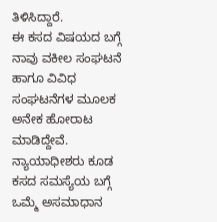ತಿಳಿಸಿದ್ದಾರೆ.
ಈ ಕಸದ ವಿಷಯದ ಬಗ್ಗೆ ನಾವು ವಕೀಲ ಸಂಘಟನೆ ಹಾಗೂ ವಿವಿಧ ಸಂಘಟನೆಗಳ ಮೂಲಕ ಅನೇಕ ಹೋರಾಟ ಮಾಡಿದ್ದೇವೆ. ನ್ಯಾಯಾಧೀಶರು ಕೂಡ ಕಸದ ಸಮಸ್ಯೆಯ ಬಗ್ಗೆ ಒಮ್ಮೆ ಅಸಮಾಧಾನ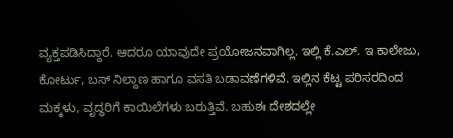ವ್ಯಕ್ತಪಡಿಸಿದ್ದಾರೆ. ಆದರೂ ಯಾವುದೇ ಪ್ರಯೋಜನವಾಗಿಲ್ಲ. ಇಲ್ಲಿ ಕೆ.ಎಲ್. ಇ ಕಾಲೇಜು, ಕೋರ್ಟು, ಬಸ್ ನಿಲ್ದಾಣ ಹಾಗೂ ವಸತಿ ಬಡಾವಣೆಗಳಿವೆ. ಇಲ್ಲಿನ ಕೆಟ್ಟ ಪರಿಸರದಿಂದ ಮಕ್ಕಳು, ವೃದ್ಧರಿಗೆ ಕಾಯಿಲೆಗಳು ಬರುತ್ತಿವೆ. ಬಹುಶಃ ದೇಶದಲ್ಲೇ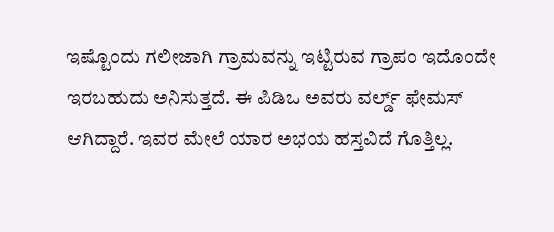ಇಷ್ಟೊಂದು ಗಲೀಜಾಗಿ ಗ್ರಾಮವನ್ನು ಇಟ್ಟಿರುವ ಗ್ರಾಪಂ ಇದೊಂದೇ ಇರಬಹುದು ಅನಿಸುತ್ತದೆ. ಈ ಪಿಡಿಒ ಅವರು ವರ್ಲ್ಡ್ ಫೇಮಸ್ ಆಗಿದ್ದಾರೆ. ಇವರ ಮೇಲೆ ಯಾರ ಅಭಯ ಹಸ್ತವಿದೆ ಗೊತ್ತಿಲ್ಲ.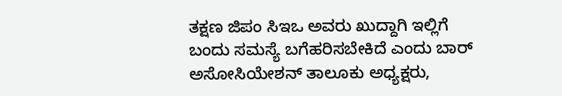ತಕ್ಷಣ ಜಿಪಂ ಸಿಇಒ ಅವರು ಖುದ್ದಾಗಿ ಇಲ್ಲಿಗೆ ಬಂದು ಸಮಸ್ಯೆ ಬಗೆಹರಿಸಬೇಕಿದೆ ಎಂದು ಬಾರ್ ಅಸೋಸಿಯೇಶನ್ ತಾಲೂಕು ಅಧ್ಯಕ್ಷರು,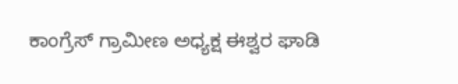ಕಾಂಗ್ರೆಸ್ ಗ್ರಾಮೀಣ ಅಧ್ಯಕ್ಷ ಈಶ್ವರ ಘಾಡಿ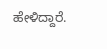ಹೇಳಿದ್ದಾರೆ.